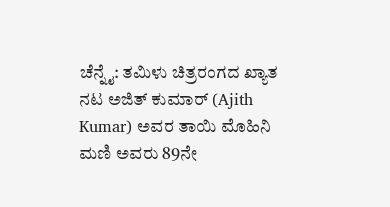ಚೆನ್ನೈ: ತಮಿಳು ಚಿತ್ರರಂಗದ ಖ್ಯಾತ ನಟ ಅಜಿತ್ ಕುಮಾರ್ (Ajith Kumar) ಅವರ ತಾಯಿ ಮೊಹಿನಿ ಮಣಿ ಅವರು 89ನೇ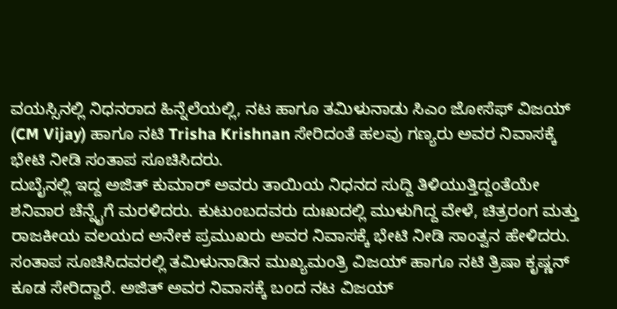ವಯಸ್ಸಿನಲ್ಲಿ ನಿಧನರಾದ ಹಿನ್ನೆಲೆಯಲ್ಲಿ, ನಟ ಹಾಗೂ ತಮಿಳುನಾಡು ಸಿಎಂ ಜೋಸೆಫ್ ವಿಜಯ್ (CM Vijay) ಹಾಗೂ ನಟಿ Trisha Krishnan ಸೇರಿದಂತೆ ಹಲವು ಗಣ್ಯರು ಅವರ ನಿವಾಸಕ್ಕೆ ಭೇಟಿ ನೀಡಿ ಸಂತಾಪ ಸೂಚಿಸಿದರು.
ದುಬೈನಲ್ಲಿ ಇದ್ದ ಅಜಿತ್ ಕುಮಾರ್ ಅವರು ತಾಯಿಯ ನಿಧನದ ಸುದ್ದಿ ತಿಳಿಯುತ್ತಿದ್ದಂತೆಯೇ ಶನಿವಾರ ಚೆನ್ನೈಗೆ ಮರಳಿದರು. ಕುಟುಂಬದವರು ದುಃಖದಲ್ಲಿ ಮುಳುಗಿದ್ದ ವೇಳೆ, ಚಿತ್ರರಂಗ ಮತ್ತು ರಾಜಕೀಯ ವಲಯದ ಅನೇಕ ಪ್ರಮುಖರು ಅವರ ನಿವಾಸಕ್ಕೆ ಭೇಟಿ ನೀಡಿ ಸಾಂತ್ವನ ಹೇಳಿದರು.
ಸಂತಾಪ ಸೂಚಿಸಿದವರಲ್ಲಿ ತಮಿಳುನಾಡಿನ ಮುಖ್ಯಮಂತ್ರಿ ವಿಜಯ್ ಹಾಗೂ ನಟಿ ತ್ರಿಷಾ ಕೃಷ್ಣನ್ ಕೂಡ ಸೇರಿದ್ದಾರೆ. ಅಜಿತ್ ಅವರ ನಿವಾಸಕ್ಕೆ ಬಂದ ನಟ ವಿಜಯ್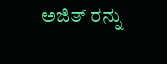ಅಜಿತ್ ರನ್ನು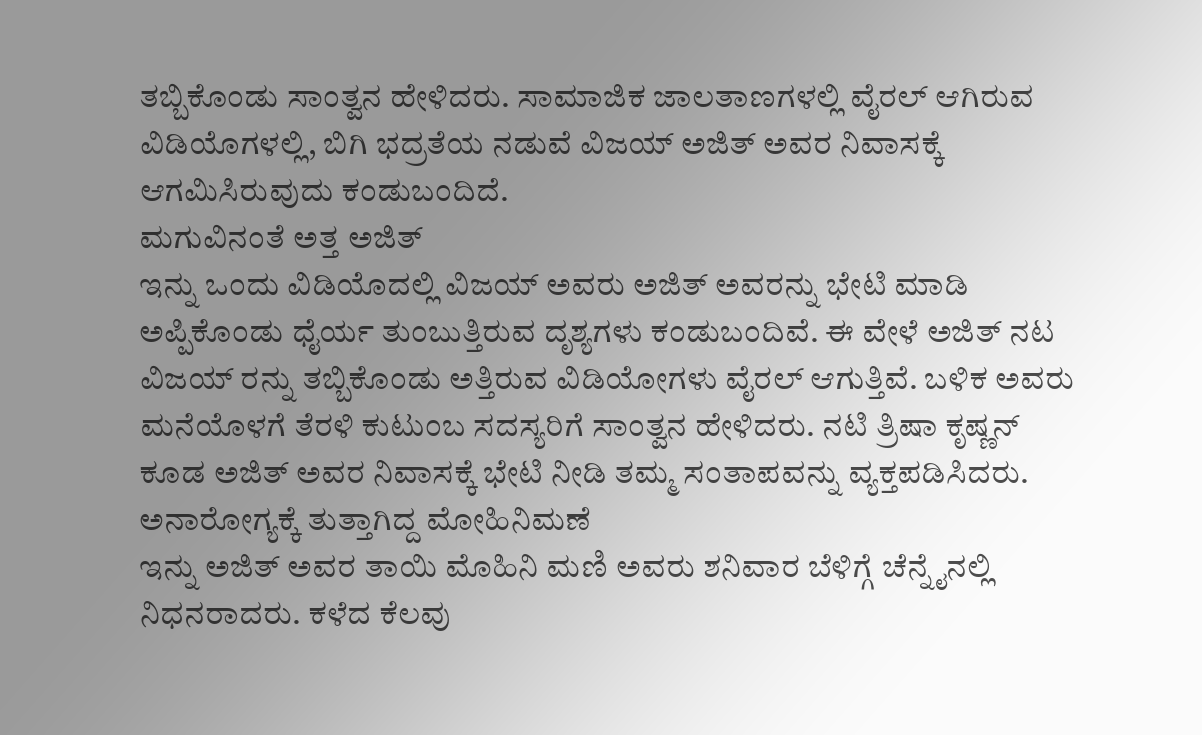ತಬ್ಬಿಕೊಂಡು ಸಾಂತ್ವನ ಹೇಳಿದರು. ಸಾಮಾಜಿಕ ಜಾಲತಾಣಗಳಲ್ಲಿ ವೈರಲ್ ಆಗಿರುವ ವಿಡಿಯೊಗಳಲ್ಲಿ, ಬಿಗಿ ಭದ್ರತೆಯ ನಡುವೆ ವಿಜಯ್ ಅಜಿತ್ ಅವರ ನಿವಾಸಕ್ಕೆ ಆಗಮಿಸಿರುವುದು ಕಂಡುಬಂದಿದೆ.
ಮಗುವಿನಂತೆ ಅತ್ತ ಅಜಿತ್
ಇನ್ನು ಒಂದು ವಿಡಿಯೊದಲ್ಲಿ ವಿಜಯ್ ಅವರು ಅಜಿತ್ ಅವರನ್ನು ಭೇಟಿ ಮಾಡಿ ಅಪ್ಪಿಕೊಂಡು ಧೈರ್ಯ ತುಂಬುತ್ತಿರುವ ದೃಶ್ಯಗಳು ಕಂಡುಬಂದಿವೆ. ಈ ವೇಳೆ ಅಜಿತ್ ನಟ ವಿಜಯ್ ರನ್ನು ತಬ್ಬಿಕೊಂಡು ಅತ್ತಿರುವ ವಿಡಿಯೋಗಳು ವೈರಲ್ ಆಗುತ್ತಿವೆ. ಬಳಿಕ ಅವರು ಮನೆಯೊಳಗೆ ತೆರಳಿ ಕುಟುಂಬ ಸದಸ್ಯರಿಗೆ ಸಾಂತ್ವನ ಹೇಳಿದರು. ನಟಿ ತ್ರಿಷಾ ಕೃಷ್ಣನ್ ಕೂಡ ಅಜಿತ್ ಅವರ ನಿವಾಸಕ್ಕೆ ಭೇಟಿ ನೀಡಿ ತಮ್ಮ ಸಂತಾಪವನ್ನು ವ್ಯಕ್ತಪಡಿಸಿದರು.
ಅನಾರೋಗ್ಯಕ್ಕೆ ತುತ್ತಾಗಿದ್ದ ಮೋಹಿನಿಮಣೆ
ಇನ್ನು ಅಜಿತ್ ಅವರ ತಾಯಿ ಮೊಹಿನಿ ಮಣಿ ಅವರು ಶನಿವಾರ ಬೆಳಿಗ್ಗೆ ಚೆನ್ನೈನಲ್ಲಿ ನಿಧನರಾದರು. ಕಳೆದ ಕೆಲವು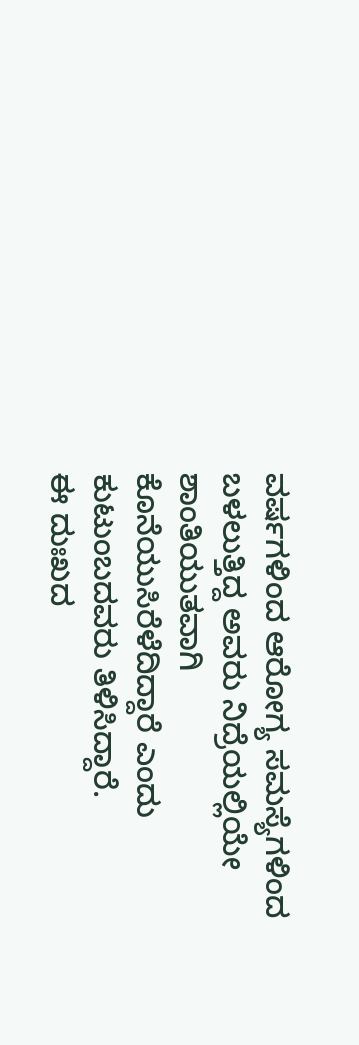ವರ್ಷಗಳಿಂದ ಆರೋಗ್ಯ ಸಮಸ್ಯೆಗಳಿಂದ ಬಳಲುತ್ತಿದ್ದ ಅವರು ನಿದ್ರೆಯಲ್ಲಿಯೇ ಶಾಂತಿಯುತವಾಗಿ ಕೊನೆಯುಸಿರೆಳೆದಿದ್ದಾರೆ ಎಂದು ಕುಟುಂಬದವರು ತಿಳಿಸಿದ್ದಾರೆ.
ಈ ದುಃಖದ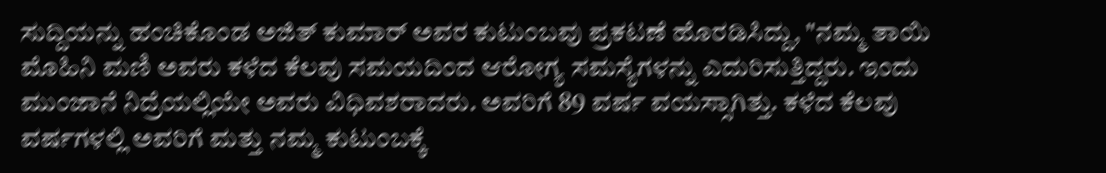ಸುದ್ದಿಯನ್ನು ಹಂಚಿಕೊಂಡ ಅಜಿತ್ ಕುಮಾರ್ ಅವರ ಕುಟುಂಬವು ಪ್ರಕಟಣೆ ಹೊರಡಿಸಿದ್ದು, "ನಮ್ಮ ತಾಯಿ ಮೊಹಿನಿ ಮಣಿ ಅವರು ಕಳೆದ ಕೆಲವು ಸಮಯದಿಂದ ಆರೋಗ್ಯ ಸಮಸ್ಯೆಗಳನ್ನು ಎದುರಿಸುತ್ತಿದ್ದರು. ಇಂದು ಮುಂಜಾನೆ ನಿದ್ರೆಯಲ್ಲಿಯೇ ಅವರು ವಿಧಿವಶರಾದರು. ಅವರಿಗೆ 89 ವರ್ಷ ವಯಸ್ಸಾಗಿತ್ತು. ಕಳೆದ ಕೆಲವು ವರ್ಷಗಳಲ್ಲಿ ಅವರಿಗೆ ಮತ್ತು ನಮ್ಮ ಕುಟುಂಬಕ್ಕೆ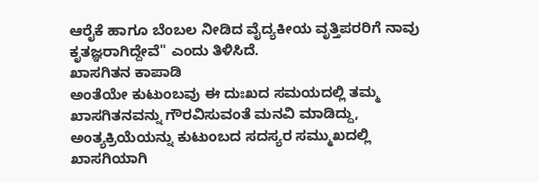ಆರೈಕೆ ಹಾಗೂ ಬೆಂಬಲ ನೀಡಿದ ವೈದ್ಯಕೀಯ ವೃತ್ತಿಪರರಿಗೆ ನಾವು ಕೃತಜ್ಞರಾಗಿದ್ದೇವೆ" ಎಂದು ತಿಳಿಸಿದೆ.
ಖಾಸಗಿತನ ಕಾಪಾಡಿ
ಅಂತೆಯೇ ಕುಟುಂಬವು ಈ ದುಃಖದ ಸಮಯದಲ್ಲಿ ತಮ್ಮ ಖಾಸಗಿತನವನ್ನು ಗೌರವಿಸುವಂತೆ ಮನವಿ ಮಾಡಿದ್ದು, ಅಂತ್ಯಕ್ರಿಯೆಯನ್ನು ಕುಟುಂಬದ ಸದಸ್ಯರ ಸಮ್ಮುಖದಲ್ಲಿ ಖಾಸಗಿಯಾಗಿ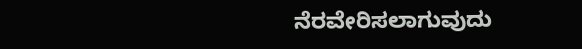ನೆರವೇರಿಸಲಾಗುವುದು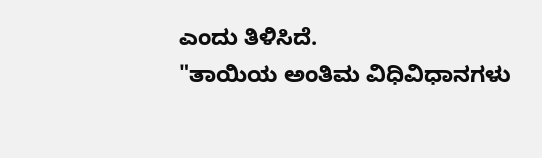ಎಂದು ತಿಳಿಸಿದೆ.
"ತಾಯಿಯ ಅಂತಿಮ ವಿಧಿವಿಧಾನಗಳು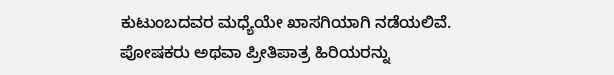ಕುಟುಂಬದವರ ಮಧ್ಯೆಯೇ ಖಾಸಗಿಯಾಗಿ ನಡೆಯಲಿವೆ. ಪೋಷಕರು ಅಥವಾ ಪ್ರೀತಿಪಾತ್ರ ಹಿರಿಯರನ್ನು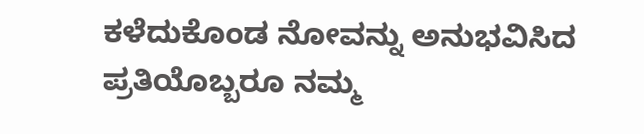ಕಳೆದುಕೊಂಡ ನೋವನ್ನು ಅನುಭವಿಸಿದ ಪ್ರತಿಯೊಬ್ಬರೂ ನಮ್ಮ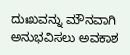ದುಃಖವನ್ನು ಮೌನವಾಗಿ ಅನುಭವಿಸಲು ಅವಕಾಶ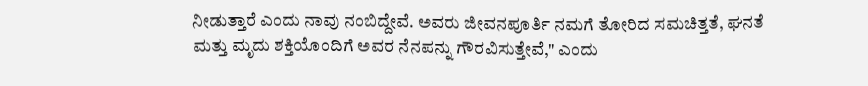ನೀಡುತ್ತಾರೆ ಎಂದು ನಾವು ನಂಬಿದ್ದೇವೆ. ಅವರು ಜೀವನಪೂರ್ತಿ ನಮಗೆ ತೋರಿದ ಸಮಚಿತ್ತತೆ, ಘನತೆ ಮತ್ತು ಮೃದು ಶಕ್ತಿಯೊಂದಿಗೆ ಅವರ ನೆನಪನ್ನು ಗೌರವಿಸುತ್ತೇವೆ," ಎಂದು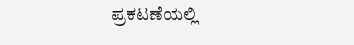ಪ್ರಕಟಣೆಯಲ್ಲಿ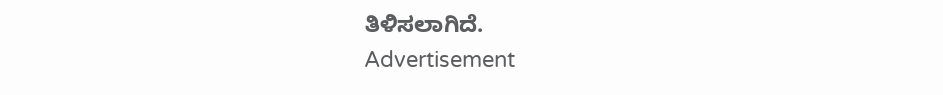ತಿಳಿಸಲಾಗಿದೆ.
Advertisement